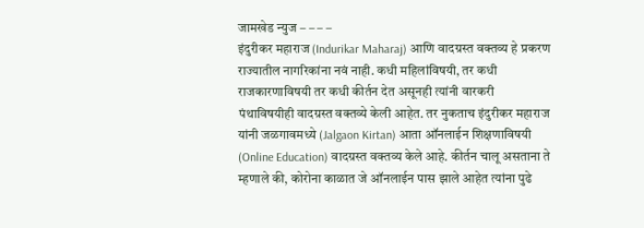जामखेड न्युज – – – –
इंदुरीकर महाराज (Indurikar Maharaj) आणि वादग्रस्त वक्तव्य हे प्रकरण राज्यातील नागरिकांना नवं नाही. कधी महिलांविषयी, तर कधी राजकारणाविषयी तर कधी कीर्तन देत असूनही त्यांनी वारकरी पंथाविषयीही वादग्रस्त वक्तव्ये केली आहेत. तर नुकताच इंदुरीकर महाराज यांनी जळगावमध्ये (Jalgaon Kirtan) आता ऑनलाईन शिक्षणाविषयी (Online Education) वादग्रस्त वक्तव्य केले आहे. कीर्तन चालू असताना ते म्हणाले की, कोरोना काळात जे ऑनलाईन पास झाले आहेत त्यांना पुढे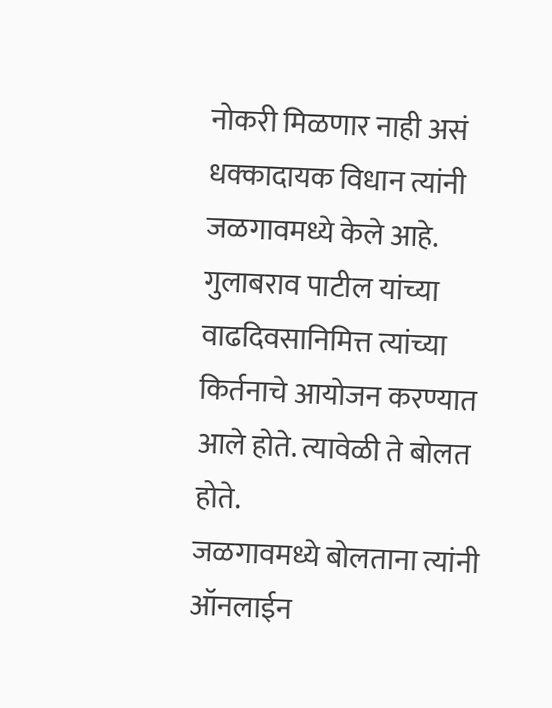नोकरी मिळणार नाही असं धक्कादायक विधान त्यांनी जळगावमध्ये केले आहे. गुलाबराव पाटील यांच्या वाढदिवसानिमित्त त्यांच्या किर्तनाचे आयोजन करण्यात आले होते. त्यावेळी ते बोलत होते.
जळगावमध्ये बोलताना त्यांनी ऑनलाईन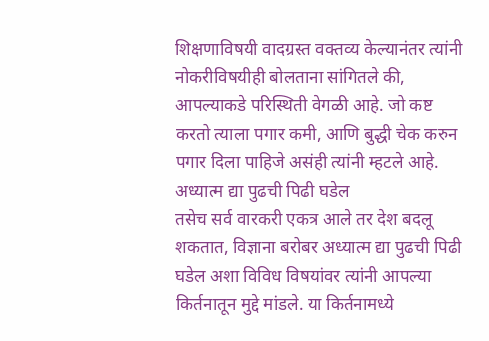शिक्षणाविषयी वादग्रस्त वक्तव्य केल्यानंतर त्यांनी नोकरीविषयीही बोलताना सांगितले की, आपल्याकडे परिस्थिती वेगळी आहे. जो कष्ट करतो त्याला पगार कमी, आणि बुद्धी चेक करुन पगार दिला पाहिजे असंही त्यांनी म्हटले आहे.
अध्यात्म द्या पुढची पिढी घडेल
तसेच सर्व वारकरी एकत्र आले तर देश बदलू शकतात, विज्ञाना बरोबर अध्यात्म द्या पुढची पिढी घडेल अशा विविध विषयांवर त्यांनी आपल्या किर्तनातून मुद्दे मांडले. या किर्तनामध्ये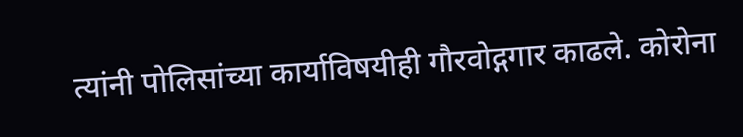त्यांनी पोलिसांच्या कार्याविषयीही गौरवोद्गगार काढले. कोरोना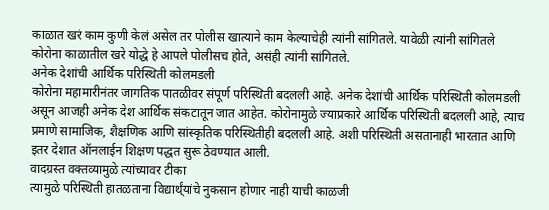काळात खरं काम कुणी केलं असेल तर पोलीस खात्याने काम केल्याचेही त्यांनी सांगितले. यावेळी त्यांनी सांगितले कोरोना काळातील खरे योद्धे हे आपले पोलीसच होते, असंही त्यांनी सांगितले.
अनेक देशांची आर्थिक परिस्थिती कोलमडली
कोरोना महामारीनंतर जागतिक पातळीवर संपूर्ण परिस्थिती बदलली आहे. अनेक देशांची आर्थिक परिस्थिती कोलमडली असून आजही अनेक देश आर्थिक संकटातून जात आहेत. कोरोनामुळे ज्याप्रकारे आर्थिक परिस्थिती बदलली आहे, त्याच प्रमाणे सामाजिक, शैक्षणिक आणि सांस्कृतिक परिस्थितीही बदलली आहे. अशी परिस्थिती असतानाही भारतात आणि इतर देशात ऑनलाईन शिक्षण पद्धत सुरू ठेवण्यात आली.
वादग्रस्त वक्तव्यामुळे त्यांच्यावर टीका
त्यामुळे परिस्थिती हातळताना विद्यार्थ्ंयांचे नुकसान होणार नाही याची काळजी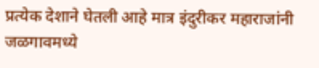प्रत्येक देशाने घेतली आहे मात्र इंदुरीकर महाराजांनी जळगावमध्ये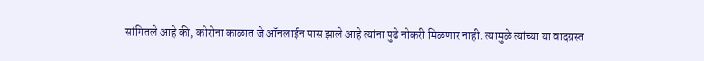सांगितले आहे की, कोरोना काळात जे ऑनलाईन पास झाले आहे त्यांना पुढे नोकरी मिळणार नाही. त्यामुळे त्यांच्या या वादग्रस्त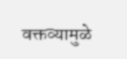वक्तव्यामुळे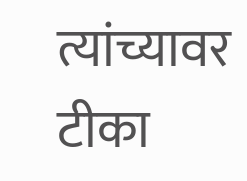त्यांच्यावर टीका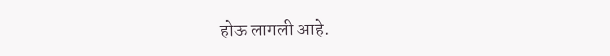होऊ लागली आहे.